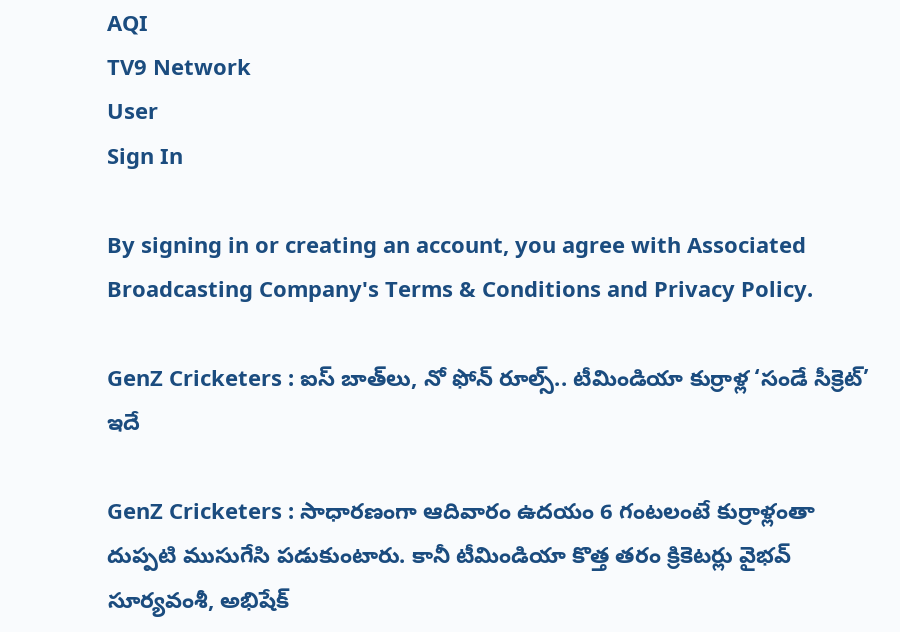AQI
TV9 Network
User
Sign In

By signing in or creating an account, you agree with Associated Broadcasting Company's Terms & Conditions and Privacy Policy.

GenZ Cricketers : ఐస్ బాత్‌లు, నో ఫోన్ రూల్స్.. టీమిండియా కుర్రాళ్ల ‘సండే సీక్రెట్’ ఇదే

GenZ Cricketers : సాధారణంగా ఆదివారం ఉదయం 6 గంటలంటే కుర్రాళ్లంతా దుప్పటి ముసుగేసి పడుకుంటారు. కానీ టీమిండియా కొత్త తరం క్రికెటర్లు వైభవ్ సూర్యవంశీ, అభిషేక్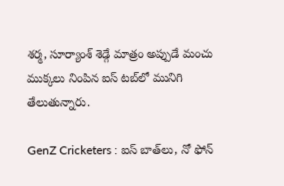శర్మ, సూర్యాంశ్ శెడ్గే మాత్రం అప్పుడే మంచు ముక్కలు నింపిన ఐస్ టబ్‌లో మునిగి తేలుతున్నారు.

GenZ Cricketers : ఐస్ బాత్‌లు, నో ఫోన్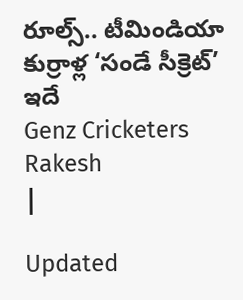రూల్స్.. టీమిండియా కుర్రాళ్ల ‘సండే సీక్రెట్’ ఇదే
Genz Cricketers
Rakesh
|

Updated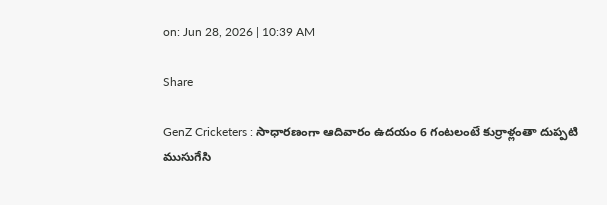on: Jun 28, 2026 | 10:39 AM

Share

GenZ Cricketers : సాధారణంగా ఆదివారం ఉదయం 6 గంటలంటే కుర్రాళ్లంతా దుప్పటి ముసుగేసి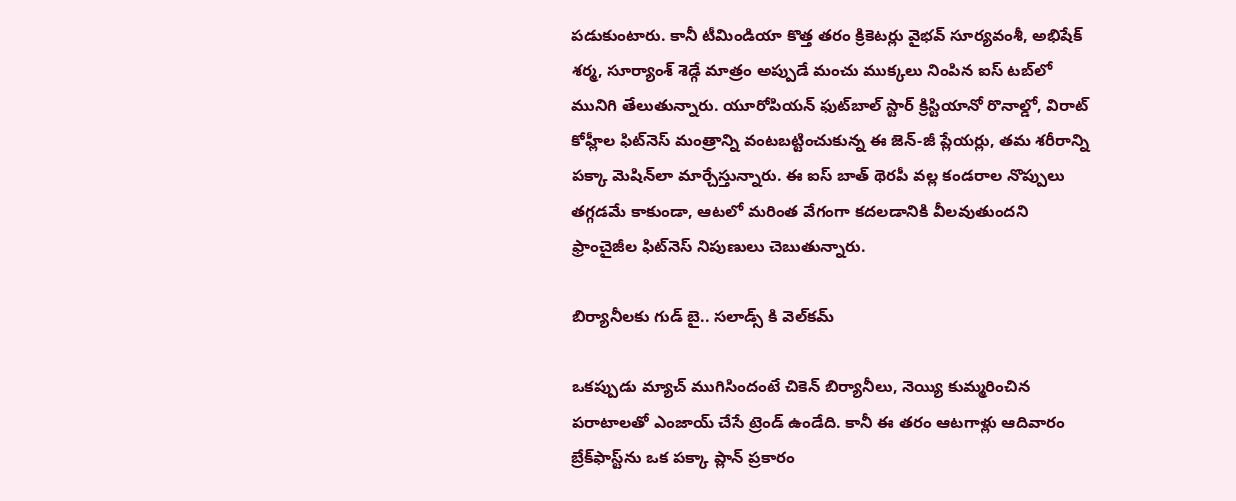పడుకుంటారు. కానీ టీమిండియా కొత్త తరం క్రికెటర్లు వైభవ్ సూర్యవంశీ, అభిషేక్ శర్మ, సూర్యాంశ్ శెడ్గే మాత్రం అప్పుడే మంచు ముక్కలు నింపిన ఐస్ టబ్‌లో మునిగి తేలుతున్నారు. యూరోపియన్ ఫుట్‌బాల్ స్టార్ క్రిస్టియానో రొనాల్డో, విరాట్ కోహ్లీల ఫిట్‌నెస్ మంత్రాన్ని వంటబట్టించుకున్న ఈ జెన్-జీ ప్లేయర్లు, తమ శరీరాన్ని పక్కా మెషిన్‌లా మార్చేస్తున్నారు. ఈ ఐస్ బాత్ థెరపీ వల్ల కండరాల నొప్పులు తగ్గడమే కాకుండా, ఆటలో మరింత వేగంగా కదలడానికి వీలవుతుందని ఫ్రాంచైజీల ఫిట్‌నెస్ నిపుణులు చెబుతున్నారు.

బిర్యానీలకు గుడ్ బై.. సలాడ్స్ కి వెల్‌కమ్

ఒకప్పుడు మ్యాచ్ ముగిసిందంటే చికెన్ బిర్యానీలు, నెయ్యి కుమ్మరించిన పరాటాలతో ఎంజాయ్ చేసే ట్రెండ్ ఉండేది. కానీ ఈ తరం ఆటగాళ్లు ఆదివారం బ్రేక్‌ఫాస్ట్‌ను ఒక పక్కా ప్లాన్ ప్రకారం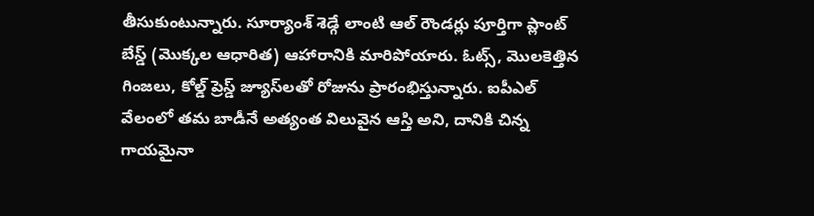తీసుకుంటున్నారు. సూర్యాంశ్ శెడ్గే లాంటి ఆల్ రౌండర్లు పూర్తిగా ప్లాంట్ బేస్డ్ (మొక్కల ఆధారిత) ఆహారానికి మారిపోయారు. ఓట్స్, మొలకెత్తిన గింజలు, కోల్డ్ ప్రెస్డ్ జ్యూస్‌లతో రోజును ప్రారంభిస్తున్నారు. ఐపీఎల్ వేలంలో తమ బాడీనే అత్యంత విలువైన ఆస్తి అని, దానికి చిన్న గాయమైనా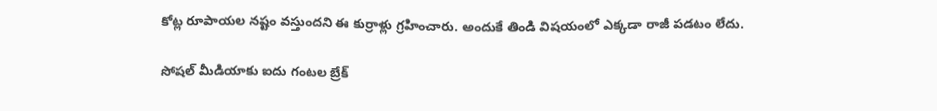కోట్ల రూపాయల నష్టం వస్తుందని ఈ కుర్రాళ్లు గ్రహించారు. అందుకే తిండి విషయంలో ఎక్కడా రాజీ పడటం లేదు.

సోషల్ మీడియాకు ఐదు గంటల బ్రేక్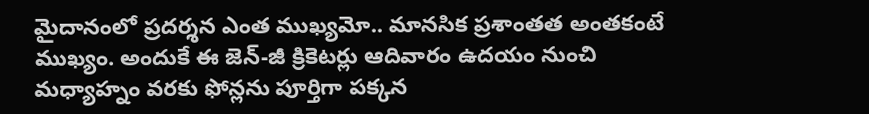మైదానంలో ప్రదర్శన ఎంత ముఖ్యమో.. మానసిక ప్రశాంతత అంతకంటే ముఖ్యం. అందుకే ఈ జెన్-జీ క్రికెటర్లు ఆదివారం ఉదయం నుంచి మధ్యాహ్నం వరకు ఫోన్లను పూర్తిగా పక్కన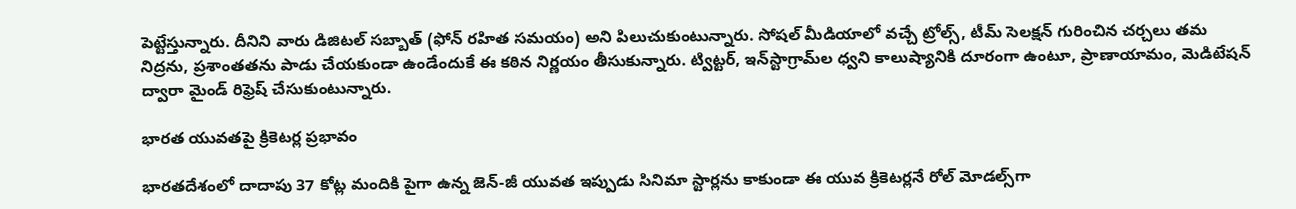పెట్టేస్తున్నారు. దీనిని వారు డిజిటల్ సబ్బాత్ (ఫోన్ రహిత సమయం) అని పిలుచుకుంటున్నారు. సోషల్ మీడియాలో వచ్చే ట్రోల్స్, టీమ్ సెలక్షన్ గురించిన చర్చలు తమ నిద్రను, ప్రశాంతతను పాడు చేయకుండా ఉండేందుకే ఈ కఠిన నిర్ణయం తీసుకున్నారు. ట్విట్టర్, ఇన్‌స్టాగ్రామ్‌ల ధ్వని కాలుష్యానికి దూరంగా ఉంటూ, ప్రాణాయామం, మెడిటేషన్ ద్వారా మైండ్ రిఫ్రెష్ చేసుకుంటున్నారు.

భారత యువతపై క్రికెటర్ల ప్రభావం

భారతదేశంలో దాదాపు 37 కోట్ల మందికి పైగా ఉన్న జెన్-జీ యువత ఇప్పుడు సినిమా స్టార్లను కాకుండా ఈ యువ క్రికెటర్లనే రోల్ మోడల్స్‌గా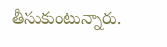తీసుకుంటున్నారు.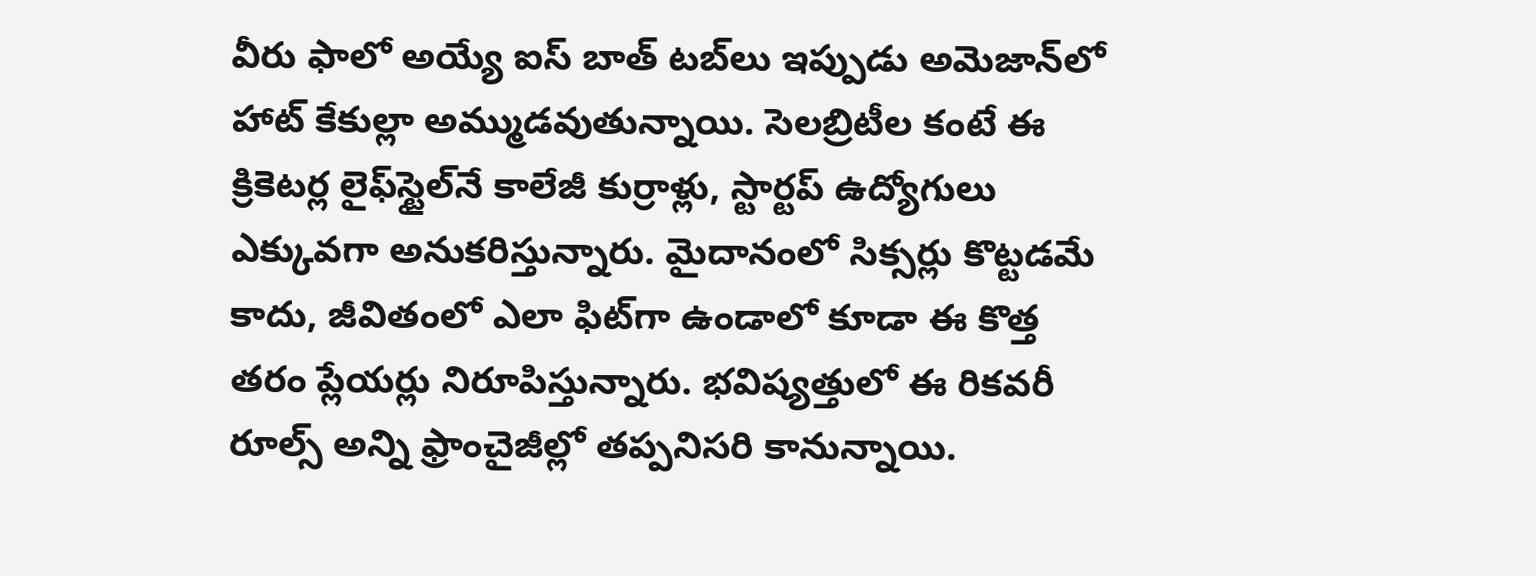వీరు ఫాలో అయ్యే ఐస్ బాత్ టబ్‌లు ఇప్పుడు అమెజాన్‌లో హాట్ కేకుల్లా అమ్ముడవుతున్నాయి. సెలబ్రిటీల కంటే ఈ క్రికెటర్ల లైఫ్‌స్టైల్‌నే కాలేజీ కుర్రాళ్లు, స్టార్టప్ ఉద్యోగులు ఎక్కువగా అనుకరిస్తున్నారు. మైదానంలో సిక్సర్లు కొట్టడమే కాదు, జీవితంలో ఎలా ఫిట్‌గా ఉండాలో కూడా ఈ కొత్త తరం ప్లేయర్లు నిరూపిస్తున్నారు. భవిష్యత్తులో ఈ రికవరీ రూల్స్ అన్ని ఫ్రాంచైజీల్లో తప్పనిసరి కానున్నాయి.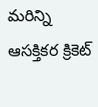మరిన్ని ఆసక్తికర క్రికెట్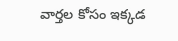వార్తల కోసం ఇక్కడ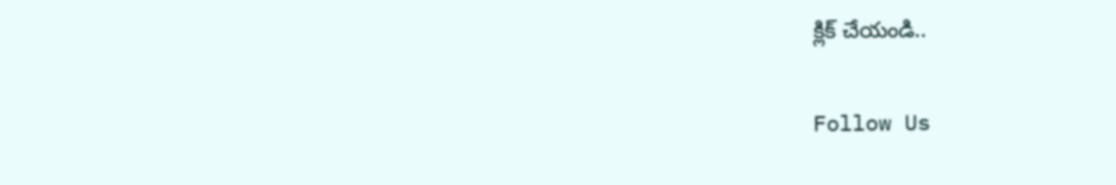క్లిక్ చేయండి..

Follow Us